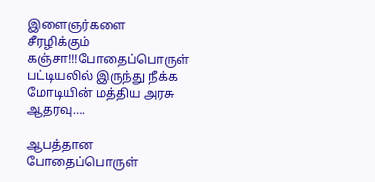இளைஞர்களை சீரழிக்கும் கஞ்சா!!!போதைப்பொருள் பட்டியலில் இருந்து நீக்க மோடியின் மத்திய அரசு ஆதரவு….

ஆபத்தான போதைப்பொருள்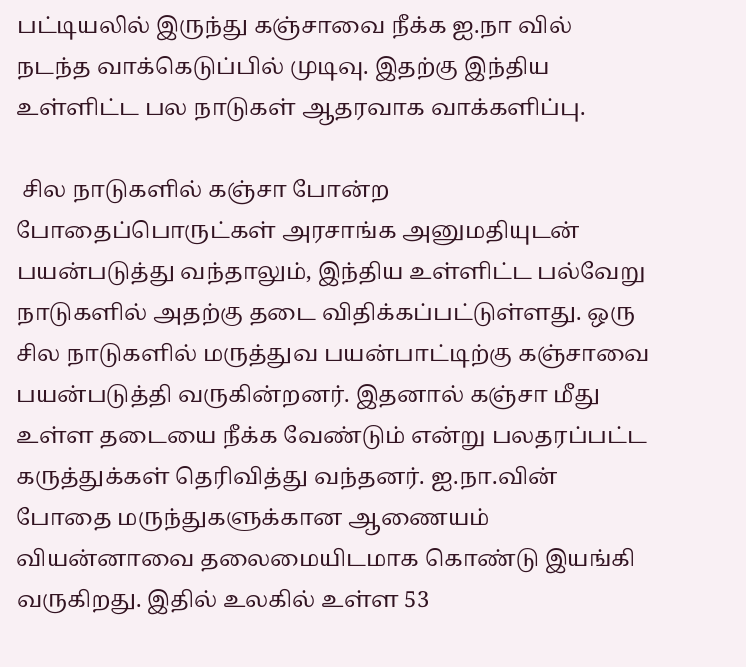பட்டியலில் இருந்து கஞ்சாவை நீக்க ஐ.நா வில் நடந்த வாக்கெடுப்பில் முடிவு. இதற்கு இந்திய உள்ளிட்ட பல நாடுகள் ஆதரவாக வாக்களிப்பு.

 சில நாடுகளில் கஞ்சா போன்ற போதைப்பொருட்கள் அரசாங்க அனுமதியுடன் பயன்படுத்து வந்தாலும், இந்திய உள்ளிட்ட பல்வேறு நாடுகளில் அதற்கு தடை விதிக்கப்பட்டுள்ளது. ஒரு சில நாடுகளில் மருத்துவ பயன்பாட்டிற்கு கஞ்சாவை பயன்படுத்தி வருகின்றனர். இதனால் கஞ்சா மீது உள்ள தடையை நீக்க வேண்டும் என்று பலதரப்பட்ட கருத்துக்கள் தெரிவித்து வந்தனர். ஐ.நா.வின் போதை மருந்துகளுக்கான ஆணையம் வியன்னாவை தலைமையிடமாக கொண்டு இயங்கி வருகிறது. இதில் உலகில் உள்ள 53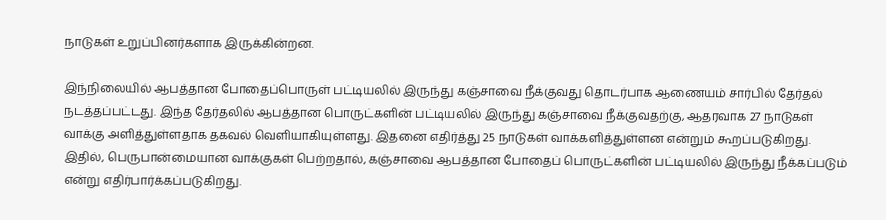நாடுகள் உறுப்பினர்களாக இருக்கின்றன.

இந்நிலையில் ஆபத்தான போதைப்பொருள் பட்டியலில் இருந்து கஞ்சாவை நீக்குவது தொடர்பாக ஆணையம் சார்பில் தேர்தல் நடத்தப்பட்டது. இந்த தேர்தலில் ஆபத்தான பொருட்களின் பட்டியலில் இருந்து கஞ்சாவை நீக்குவதற்கு, ஆதரவாக 27 நாடுகள் வாக்கு அளித்துள்ளதாக தகவல் வெளியாகியுள்ளது. இதனை எதிர்த்து 25 நாடுகள் வாக்களித்துள்ளன என்றும் கூறப்படுகிறது. இதில், பெருபான்மையான வாக்குகள் பெற்றதால், கஞ்சாவை ஆபத்தான போதைப் பொருட்களின் பட்டியலில் இருந்து நீக்கப்படும் என்று எதிர்பார்க்கப்படுகிறது.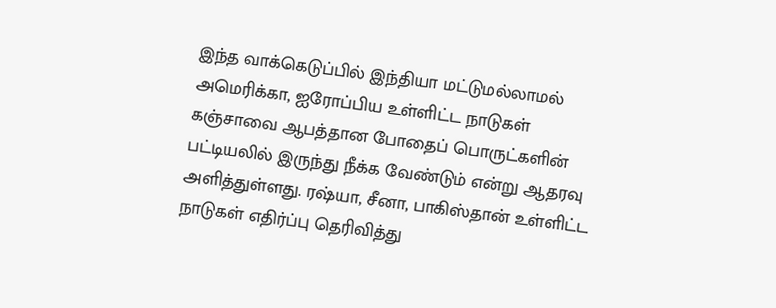இந்த வாக்கெடுப்பில் இந்தியா மட்டுமல்லாமல் அமெரிக்கா, ஐரோப்பிய உள்ளிட்ட நாடுகள் கஞ்சாவை ஆபத்தான போதைப் பொருட்களின் பட்டியலில் இருந்து நீக்க வேண்டும் என்று ஆதரவு அளித்துள்ளது. ரஷ்யா, சீனா, பாகிஸ்தான் உள்ளிட்ட நாடுகள் எதிர்ப்பு தெரிவித்து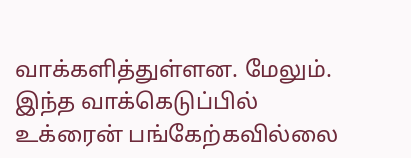வாக்களித்துள்ளன. மேலும். இந்த வாக்கெடுப்பில் உக்ரைன் பங்கேற்கவில்லை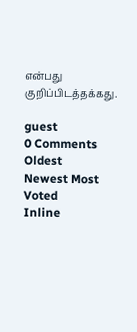என்பது குறிப்பிடத்தக்கது.

guest
0 Comments
Oldest
Newest Most Voted
Inline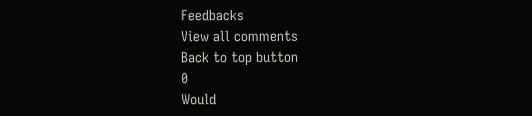Feedbacks
View all comments
Back to top button
0
Would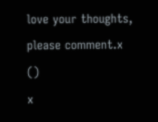love your thoughts, please comment.x
()
x